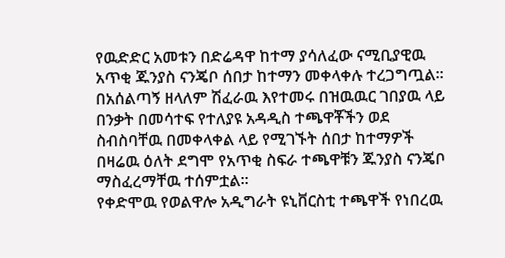የዉድድር አመቱን በድሬዳዋ ከተማ ያሳለፈው ናሚቢያዊዉ አጥቂ ጁንያስ ናንጄቦ ሰበታ ከተማን መቀላቀሉ ተረጋግጧል።
በአሰልጣኝ ዘላለም ሽፈራዉ እየተመሩ በዝዉዉር ገበያዉ ላይ በንቃት በመሳተፍ የተለያዩ አዳዲስ ተጫዋቾችን ወደ ስብስባቸዉ በመቀላቀል ላይ የሚገኙት ሰበታ ከተማዎች በዛሬዉ ዕለት ደግሞ የአጥቂ ስፍራ ተጫዋቹን ጁንያስ ናንጄቦ ማስፈረማቸዉ ተሰምቷል።
የቀድሞዉ የወልዋሎ አዲግራት ዩኒቨርስቲ ተጫዋች የነበረዉ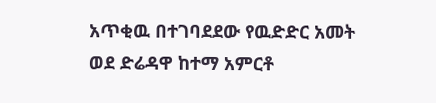አጥቂዉ በተገባደደው የዉድድር አመት ወደ ድሬዳዋ ከተማ አምርቶ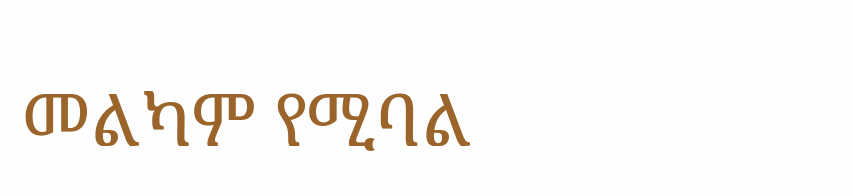መልካም የሚባል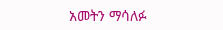አመትን ማሳለፉ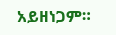አይዘነጋም።